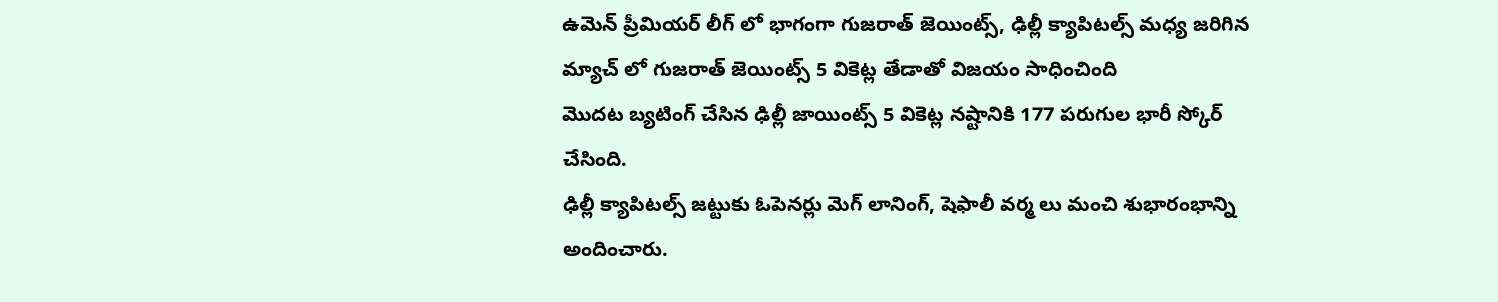ఉమెన్ ప్రీమియర్ లీగ్ లో భాగంగా గుజరాత్ జెయింట్స్, ఢిల్లీ క్యాపిటల్స్ మధ్య జరిగిన మ్యాచ్ లో గుజరాత్ జెయింట్స్ 5 వికెట్ల తేడాతో విజయం సాధించింది
మొదట బ్యటింగ్ చేసిన ఢిల్లీ జాయింట్స్ 5 వికెట్ల నష్టానికి 177 పరుగుల భారీ స్కోర్ చేసింది.
ఢిల్లీ క్యాపిటల్స్ జట్టుకు ఓపెనర్లు మెగ్ లానింగ్, షెఫాలీ వర్మ లు మంచి శుభారంభాన్ని అందించారు.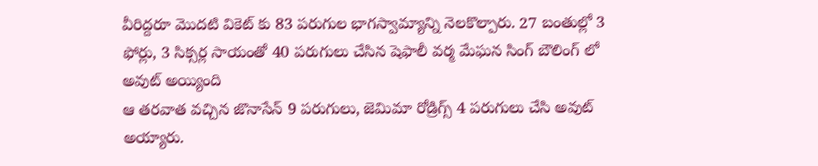వీరిద్దరూ మొదటి వికెట్ కు 83 పరుగుల భాగస్వామ్యాన్ని నెలకొల్పారు. 27 బంతుల్లో 3 ఫోర్లు, 3 సిక్సర్ల సాయంతో 40 పరుగులు చేసిన షెఫాలీ వర్మ మేఘన సింగ్ బౌలింగ్ లో అవుట్ అయ్యింది
ఆ తరవాత వచ్చిన జొనాసేన్ 9 పరుగులు, జెమిమా రోడ్రిగ్స్ 4 పరుగులు చేసి అవుట్ అయ్యారు.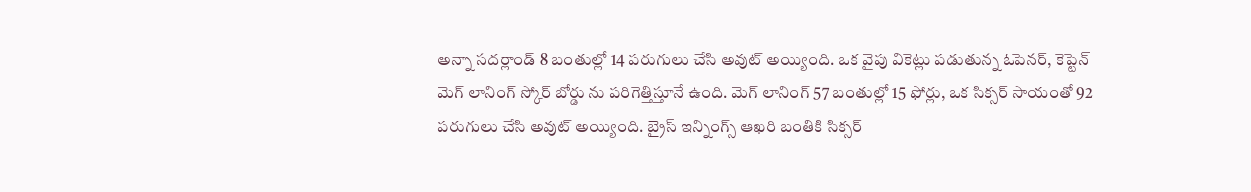అన్నా సదర్లాండ్ 8 బంతుల్లో 14 పరుగులు చేసి అవుట్ అయ్యింది. ఒక వైపు వికెట్లు పడుతున్న ఓపెనర్, కెప్టెన్ మెగ్ లానింగ్ స్కోర్ బోర్డు ను పరిగెత్తిస్తూనే ఉంది. మెగ్ లానింగ్ 57 బంతుల్లో 15 ఫోర్లు, ఒక సిక్సర్ సాయంతో 92 పరుగులు చేసి అవుట్ అయ్యింది. బ్రైస్ ఇన్నింగ్స్ ఆఖరి బంతికి సిక్సర్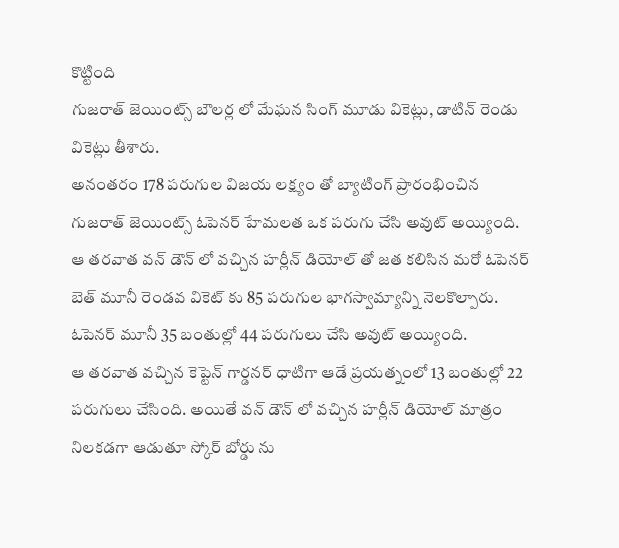కొట్టింది
గుజరాత్ జెయింట్స్ బౌలర్ల లో మేఘన సింగ్ మూడు వికెట్లు, డాటిన్ రెండు వికెట్లు తీశారు.
అనంతరం 178 పరుగుల విజయ లక్ష్యం తో బ్యాటింగ్ ప్రారంభించిన గుజరాత్ జెయింట్స్ ఓపెనర్ హేమలత ఒక పరుగు చేసి అవుట్ అయ్యింది. ఆ తరవాత వన్ డౌన్ లో వచ్చిన హర్లీన్ డియోల్ తో జత కలిసిన మరో ఓపెనర్ బెత్ మూనీ రెండవ వికెట్ కు 85 పరుగుల భాగస్వామ్యాన్ని నెలకొల్పారు. ఓపెనర్ మూనీ 35 బంతుల్లో 44 పరుగులు చేసి అవుట్ అయ్యింది.
ఆ తరవాత వచ్చిన కెప్టెన్ గార్డనర్ ధాటిగా ఆడే ప్రయత్నంలో 13 బంతుల్లో 22 పరుగులు చేసింది. అయితే వన్ డౌన్ లో వచ్చిన హర్లీన్ డియోల్ మాత్రం నిలకడగా ఆడుతూ స్కోర్ బోర్డు ను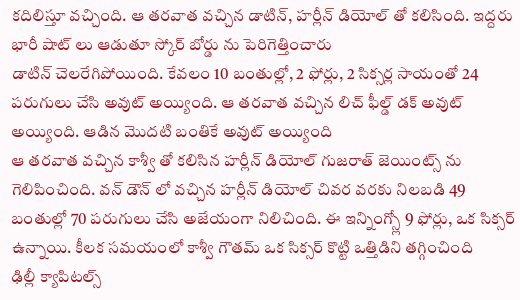కదిలిస్తూ వచ్చింది. ఆ తరవాత వచ్చిన డాటిన్, హర్లీన్ డియోల్ తో కలిసింది. ఇద్దరు భారీ షాట్ లు ఆడుతూ స్కోర్ బోర్డు ను పెరిగెత్తించారు
డాటిన్ చెలరేగిపోయింది. కేవలం 10 బంతుల్లో, 2 ఫోర్లు, 2 సిక్సర్ల సాయంతో 24 పరుగులు చేసి అవుట్ అయ్యింది. ఆ తరవాత వచ్చిన లిచ్ ఫీల్డ్ డక్ అవుట్ అయ్యింది. ఆడిన మొదటి బంతికే అవుట్ అయ్యింది
ఆ తరవాత వచ్చిన కాశ్వీ తో కలిసిన హర్లీన్ డియోల్ గుజరాత్ జెయింట్స్ ను గెలిపించింది. వన్ డౌన్ లో వచ్చిన హర్లీన్ డియోల్ చివర వరకు నిలబడి 49 బంతుల్లో 70 పరుగులు చేసి అజేయంగా నిలిచింది. ఈ ఇన్నింగ్స్లో 9 ఫోర్లు, ఒక సిక్సర్ ఉన్నాయి. కీలక సమయంలో కాశ్వీ గౌతమ్ ఒక సిక్సర్ కొట్టి ఒత్తిడిని తగ్గించింది
ఢిల్లీ క్యాపిటల్స్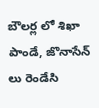బౌలర్ల లో శిఖా పాండే, జొనాసేన్ లు రెండేసి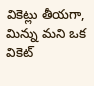వికెట్లు తీయగా, మిన్ను మని ఒక వికెట్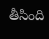తీసింది